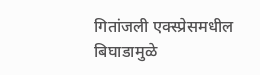गितांजली एक्स्प्रेसमधील बिघाडामुळे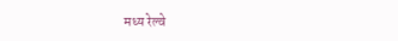मध्य रेल्वे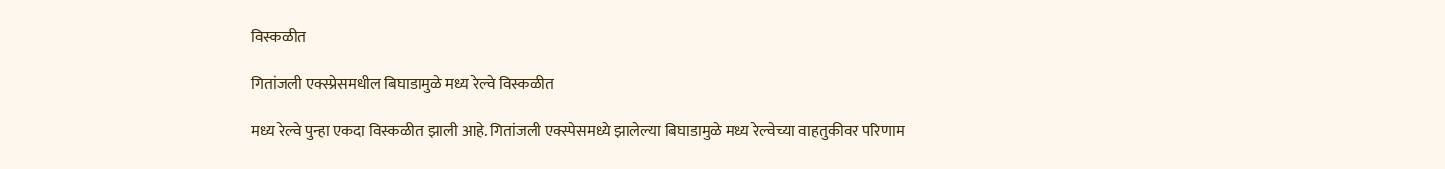विस्कळीत

गितांजली एक्स्प्रेसमधील बिघाडामुळे मध्य रेल्वे विस्कळीत

मध्य रेल्वे पुन्हा एकदा विस्कळीत झाली आहे. गितांजली एक्स्पेसमध्ये झालेल्या बिघाडामुळे मध्य रेल्वेच्या वाहतुकीवर परिणाम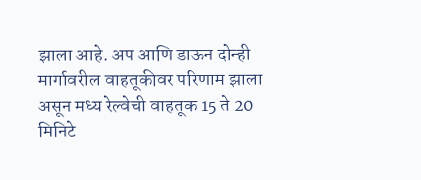झाला आहे. अप आणि डाऊन दोन्ही मार्गावरील वाहतूकीवर परिणाम झाला असून मध्य रेल्वेची वाहतूक 15 ते 20 मिनिटे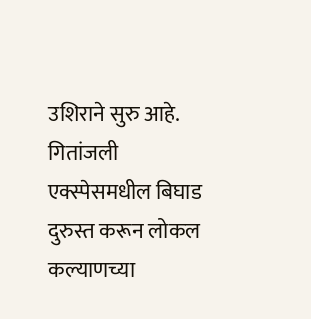उशिराने सुरु आहे. गितांजली एक्स्पेसमधील बिघाड दुरुस्त करून लोकल कल्याणच्या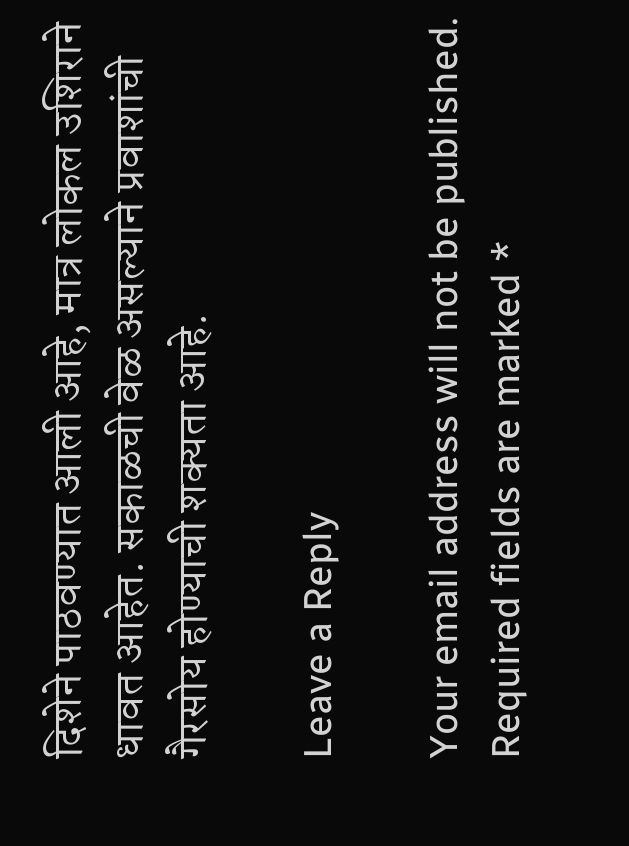दिशेने पाठवण्यात आली आहे, मात्र लोकल उशिराने धावत आहेत. सकाळची वेळ असल्याने प्रवाशांची गैरसोय होण्याची शक्यता आहे.

Leave a Reply

Your email address will not be published. Required fields are marked *